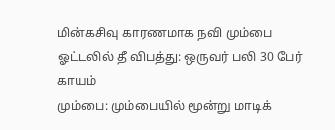மின்கசிவு காரணமாக நவி மும்பை ஓட்டலில் தீ விபத்து: ஒருவர் பலி 30 பேர் காயம்
மும்பை: மும்பையில் மூன்று மாடிக்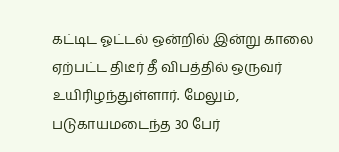கட்டிட ஓட்டல் ஒன்றில் இன்று காலை ஏற்பட்ட திடீர் தீ விபத்தில் ஒருவர் உயிரிழந்துள்ளார். மேலும், படுகாயமடைந்த 30 பேர்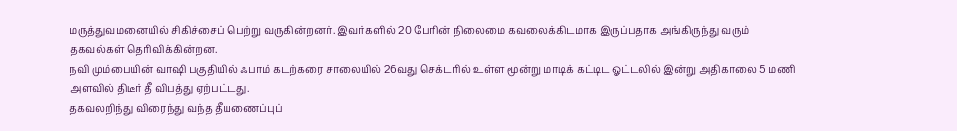மருத்துவமனையில் சிகிச்சைப் பெற்று வருகின்றனர். இவர்களில் 20 பேரின் நிலைமை கவலைக்கிடமாக இருப்பதாக அங்கிருந்து வரும் தகவல்கள் தெரிவிக்கின்றன.
நவி மும்பையின் வாஷி பகுதியில் ஃபாம் கடற்கரை சாலையில் 26வது செக்டரில் உள்ள மூன்று மாடிக் கட்டிட ஓட்டலில் இன்று அதிகாலை 5 மணி அளவில் திடீர் தீ விபத்து ஏற்பட்டது.
தகவலறிந்து விரைந்து வந்த தீயணைப்புப்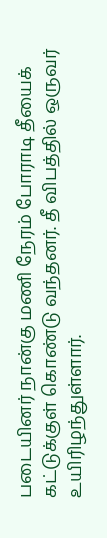படையினர் நான்கு மணி நேரம் போராடி தீயைக் கட்டுக்குள் கொண்டு வந்தனர். தீ விபத்தில் ஒருவர் உயிரிழந்துள்ளார்.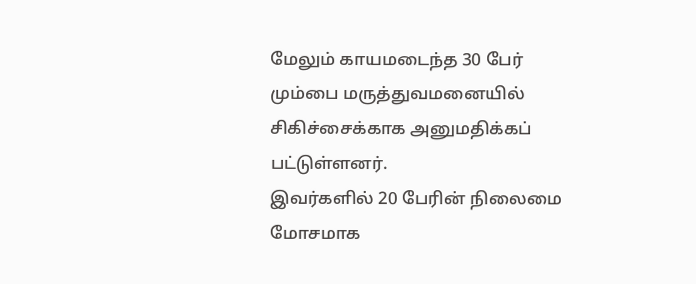மேலும் காயமடைந்த 30 பேர் மும்பை மருத்துவமனையில் சிகிச்சைக்காக அனுமதிக்கப் பட்டுள்ளனர்.
இவர்களில் 20 பேரின் நிலைமை மோசமாக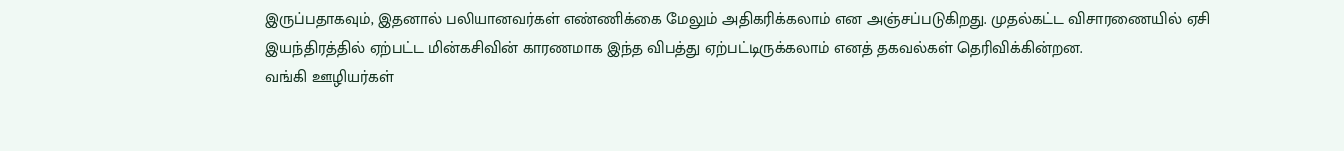இருப்பதாகவும், இதனால் பலியானவர்கள் எண்ணிக்கை மேலும் அதிகரிக்கலாம் என அஞ்சப்படுகிறது. முதல்கட்ட விசாரணையில் ஏசி இயந்திரத்தில் ஏற்பட்ட மின்கசிவின் காரணமாக இந்த விபத்து ஏற்பட்டிருக்கலாம் எனத் தகவல்கள் தெரிவிக்கின்றன.
வங்கி ஊழியர்கள்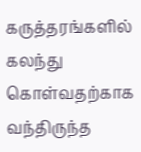கருத்தரங்களில் கலந்து கொள்வதற்காக வந்திருந்த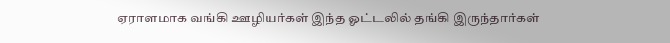ஏராளமாக வங்கி ஊழியர்கள் இந்த ஓட்டலில் தங்கி இருந்தார்கள்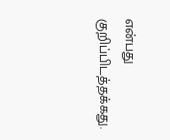என்பது குறிப்பிடத்தக்கது.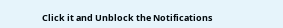Click it and Unblock the Notifications